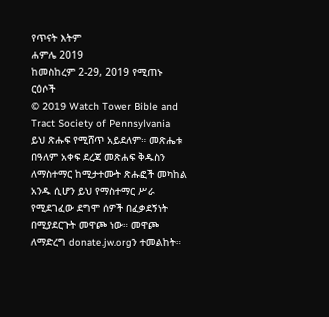የጥናት እትም
ሐምሌ 2019
ከመስከረም 2-29, 2019 የሚጠኑ ርዕሶች
© 2019 Watch Tower Bible and Tract Society of Pennsylvania
ይህ ጽሑፍ የሚሸጥ አይደለም። መጽሔቱ በዓለም አቀፍ ደረጃ መጽሐፍ ቅዱስን ለማስተማር ከሚታተሙት ጽሑፎች መካከል አንዱ ሲሆን ይህ የማስተማር ሥራ የሚደገፈው ደግሞ ሰዎች በፈቃደኝነት በሚያደርጉት መዋጮ ነው። መዋጮ ለማድረግ donate.jw.orgን ተመልከት።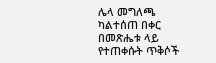ሌላ መግለጫ ካልተሰጠ በቀር በመጽሔቱ ላይ የተጠቀሱት ጥቅሶች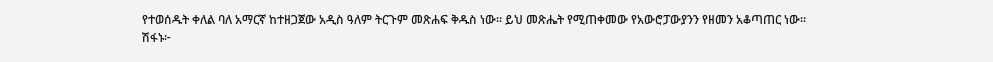የተወሰዱት ቀለል ባለ አማርኛ ከተዘጋጀው አዲስ ዓለም ትርጉም መጽሐፍ ቅዱስ ነው። ይህ መጽሔት የሚጠቀመው የአውሮፓውያንን የዘመን አቆጣጠር ነው።
ሽፋኑ፦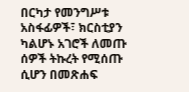በርካታ የመንግሥቱ አስፋፊዎች፣ ክርስቲያን ካልሆኑ አገሮች ለመጡ ሰዎች ትኩረት የሚሰጡ ሲሆን በመጽሐፍ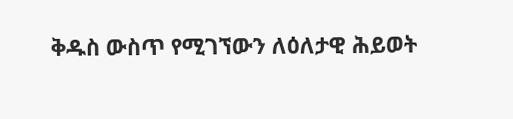ቅዱስ ውስጥ የሚገኘውን ለዕለታዊ ሕይወት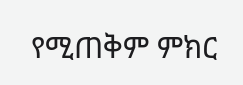የሚጠቅም ምክር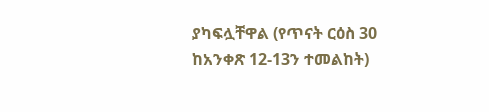ያካፍሏቸዋል (የጥናት ርዕስ 30 ከአንቀጽ 12-13ን ተመልከት)